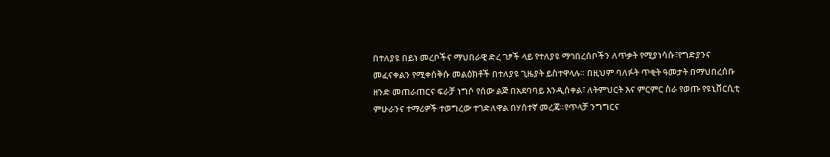በተለያዩ በይነ መረቦችና ማህበራዊ ድረ ገፆች ላይ የተለያዩ ማኅበረሰቦችን ለጥቃት የሚያነሳሱ፣የግድያንና መፈናቀልን የሚቀሰቅሱ መልዕክቶች በተለያዩ ጊዜያት ይስተዋላሉ። በዚህም ባለፉት ጥቂት ዓመታት በማህበረሰቡ ዘንድ መጠራጠርና ፍራቻ ነግሶ የሰው ልጅ በአደባባይ እንዲሰቀል፣ ለትምህርት እና ምርምር ስራ የወጡ የዩኒቨርሲቲ ምሁራንና ተማሪዎች ተወግረው ተገድለዋል በሃሰተኛ መረጃ።የጥላቻ ንግግርና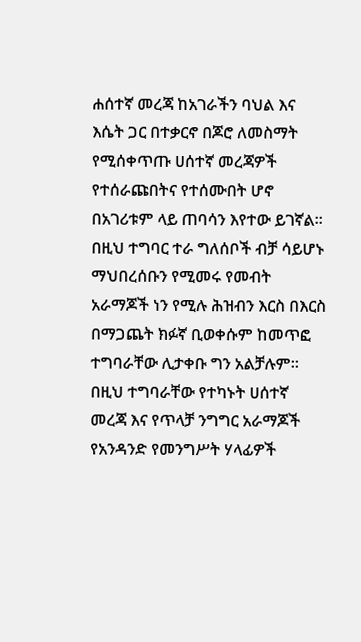ሐሰተኛ መረጃ ከአገራችን ባህል እና እሴት ጋር በተቃርኖ በጆሮ ለመስማት የሚሰቀጥጡ ሀሰተኛ መረጃዎች የተሰራጩበትና የተሰሙበት ሆኖ በአገሪቱም ላይ ጠባሳን እየተው ይገኛል።
በዚህ ተግባር ተራ ግለሰቦች ብቻ ሳይሆኑ ማህበረሰቡን የሚመሩ የመብት አራማጆች ነን የሚሉ ሕዝብን እርስ በእርስ በማጋጨት ክፉኛ ቢወቀሱም ከመጥፎ ተግባራቸው ሊታቀቡ ግን አልቻሉም። በዚህ ተግባራቸው የተካኑት ሀሰተኛ መረጃ እና የጥላቻ ንግግር አራማጆች የአንዳንድ የመንግሥት ሃላፊዎች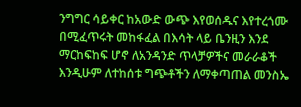ንግግር ሳይቀር ከአውድ ውጭ እየወሰዱና እየተረጎሙ በሚፈጥሩት መከፋፈል በእሳት ላይ ቤንዚን እንደ ማርከፍከፍ ሆኖ ለአንዳንድ ጥላቻዎችና መራራቆች እንዲሁም ለተከሰቱ ግጭቶችን ለማቀጣጠል መንስኤ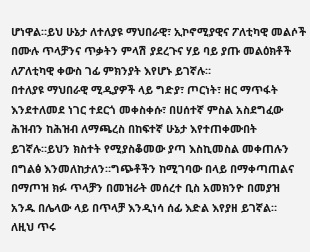ሆነዋል።ይህ ሁኔታ ለተለያዩ ማህበራዊ፣ ኢኮኖሚያዊና ፖለቲካዊ መልሶች በሙሉ ጥላቻንና ጥቃትን ምላሽ ያደረጉና ሃይ ባይ ያጡ መልዕክቶች ለፖለቲካዊ ቀውስ ገፊ ምክንያት እየሆኑ ይገኛሉ።
በተለያዩ ማህበራዊ ሚዲያዎች ላይ ግድያ፣ ጦርነት፣ ዘር ማጥፋት እንደተለመደ ነገር ተደርጎ መቀስቀሱ፣ በሀሰተኛ ምስል አስደግፈው ሕዝብን ከሕዝብ ለማጫረስ በከፍተኛ ሁኔታ እየተጠቀሙበት ይገኛሉ።ይህን ክስተት የሚያስቆመው ያጣ እስኪመስል መቀጠሉን በግልፅ እንመለከታለን።ግጭቶችን ከሚገባው በላይ በማቀጣጠልና በማጦዝ ክፉ ጥላቻን በመዝራት መሰረተ ቢስ አመክንዮ በመያዝ አንዱ በሌላው ላይ በጥላቻ እንዲነሳ ሰፊ እድል እየያዘ ይገኛል።
ለዚህ ጥሩ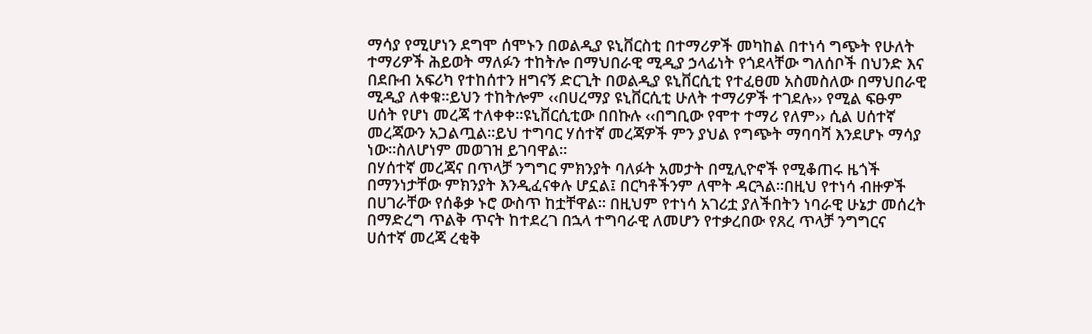ማሳያ የሚሆነን ደግሞ ሰሞኑን በወልዲያ ዩኒቨርስቲ በተማሪዎች መካከል በተነሳ ግጭት የሁለት ተማሪዎች ሕይወት ማለፉን ተከትሎ በማህበራዊ ሚዲያ ኃላፊነት የጎደላቸው ግለሰቦች በህንድ እና በደቡብ አፍሪካ የተከሰተን ዘግናኝ ድርጊት በወልዲያ ዩኒቨርሲቲ የተፈፀመ አስመስለው በማህበራዊ ሚዲያ ለቀቁ።ይህን ተከትሎም ‹‹በሀረማያ ዩኒቨርሲቲ ሁለት ተማሪዎች ተገደሉ›› የሚል ፍፁም ሀሰት የሆነ መረጃ ተለቀቀ።ዩኒቨርሲቲው በበኩሉ ‹‹በግቢው የሞተ ተማሪ የለም›› ሲል ሀሰተኛ መረጃውን አጋልጧል፡፡ይህ ተግባር ሃሰተኛ መረጃዎች ምን ያህል የግጭት ማባባሻ እንደሆኑ ማሳያ ነው፡፡ስለሆነም መወገዝ ይገባዋል።
በሃሰተኛ መረጃና በጥላቻ ንግግር ምክንያት ባለፉት አመታት በሚሊዮኖች የሚቆጠሩ ዜጎች በማንነታቸው ምክንያት እንዲፈናቀሉ ሆኗል፤ በርካቶችንም ለሞት ዳርጓል።በዚህ የተነሳ ብዙዎች በሀገራቸው የሰቆቃ ኑሮ ውስጥ ከቷቸዋል። በዚህም የተነሳ አገሪቷ ያለችበትን ነባራዊ ሁኔታ መሰረት በማድረግ ጥልቅ ጥናት ከተደረገ በኋላ ተግባራዊ ለመሆን የተቃረበው የጸረ ጥላቻ ንግግርና ሀሰተኛ መረጃ ረቂቅ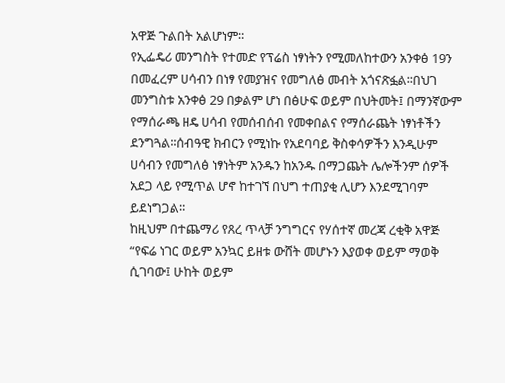አዋጅ ጉልበት አልሆነም።
የኢፌዴሪ መንግስት የተመድ የፕሬስ ነፃነትን የሚመለከተውን አንቀፅ 19ን በመፈረም ሀሳብን በነፃ የመያዝና የመግለፅ መብት አጎናጽፏል፡፡በህገ መንግስቱ አንቀፅ 29 በቃልም ሆነ በፅሁፍ ወይም በህትመት፤ በማንኛውም የማሰራጫ ዘዴ ሀሳብ የመሰብሰብ የመቀበልና የማሰራጨት ነፃነቶችን ደንግጓል፡፡ሰብዓዊ ክብርን የሚነኩ የአደባባይ ቅስቀሳዎችን እንዲሁም ሀሳብን የመግለፅ ነፃነትም አንዱን ከአንዱ በማጋጨት ሌሎችንም ሰዎች አደጋ ላይ የሚጥል ሆኖ ከተገኘ በህግ ተጠያቂ ሊሆን እንደሚገባም ይደነግጋል።
ከዚህም በተጨማሪ የጸረ ጥላቻ ንግግርና የሃሰተኛ መረጃ ረቂቅ አዋጅ “የፍሬ ነገር ወይም አንኳር ይዘቱ ውሸት መሆኑን እያወቀ ወይም ማወቅ ሲገባው፤ ሁከት ወይም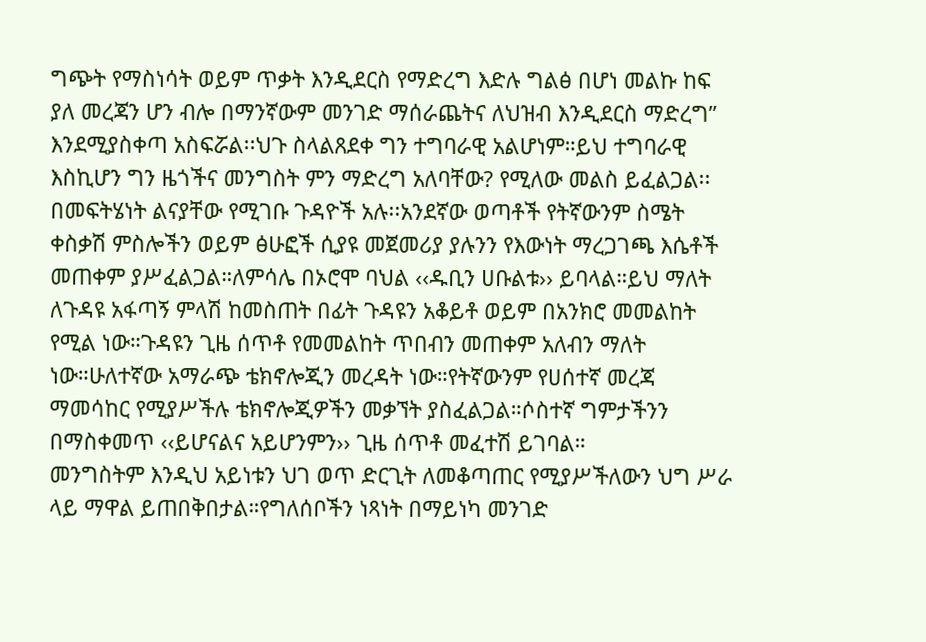ግጭት የማስነሳት ወይም ጥቃት እንዲደርስ የማድረግ እድሉ ግልፅ በሆነ መልኩ ከፍ ያለ መረጃን ሆን ብሎ በማንኛውም መንገድ ማሰራጨትና ለህዝብ እንዲደርስ ማድረግ” እንደሚያስቀጣ አስፍሯል፡፡ህጉ ስላልጸደቀ ግን ተግባራዊ አልሆነም።ይህ ተግባራዊ እስኪሆን ግን ዜጎችና መንግስት ምን ማድረግ አለባቸው? የሚለው መልስ ይፈልጋል፡፡
በመፍትሄነት ልናያቸው የሚገቡ ጉዳዮች አሉ፡፡አንደኛው ወጣቶች የትኛውንም ስሜት ቀስቃሽ ምስሎችን ወይም ፅሁፎች ሲያዩ መጀመሪያ ያሉንን የእውነት ማረጋገጫ እሴቶች መጠቀም ያሥፈልጋል።ለምሳሌ በኦሮሞ ባህል ‹‹ዱቢን ሀቡልቱ›› ይባላል።ይህ ማለት ለጉዳዩ አፋጣኝ ምላሽ ከመስጠት በፊት ጉዳዩን አቆይቶ ወይም በአንክሮ መመልከት የሚል ነው።ጉዳዩን ጊዜ ሰጥቶ የመመልከት ጥበብን መጠቀም አለብን ማለት ነው።ሁለተኛው አማራጭ ቴክኖሎጂን መረዳት ነው።የትኛውንም የሀሰተኛ መረጃ ማመሳከር የሚያሥችሉ ቴክኖሎጂዎችን መቃኘት ያስፈልጋል።ሶስተኛ ግምታችንን በማስቀመጥ ‹‹ይሆናልና አይሆንምን›› ጊዜ ሰጥቶ መፈተሽ ይገባል።
መንግስትም እንዲህ አይነቱን ህገ ወጥ ድርጊት ለመቆጣጠር የሚያሥችለውን ህግ ሥራ ላይ ማዋል ይጠበቅበታል።የግለሰቦችን ነጻነት በማይነካ መንገድ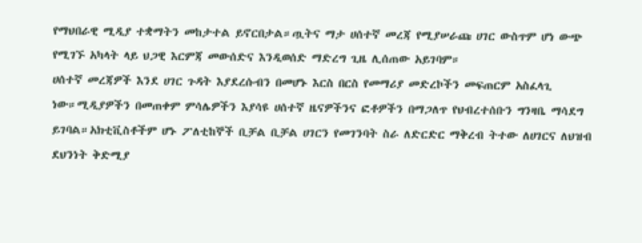የማህበራዊ ሚዲያ ተቋማትን መከታተል ይኖርበታል።ጧትና ማታ ሀሰተኛ መረጃ የሚያሠራጩ ሀገር ውስጥም ሆነ ውጭ የሚገኙ አካላት ላይ ህጋዊ እርምጃ መውሰድና እንዲወሰድ ማድረግ ጊዜ ሊሰጠው አይገባም።
ሀሰተኛ መረጃዎች እንደ ሀገር ጉዳት እያደረሱብን በመሆኑ እርስ በርስ የመማሪያ መድረኮችን መፍጠርም አስፈላጊ ነው።ሚዲያዎችን በመጠቀም ምሳሌዎችን እያሳዩ ሀሰተኛ ዜናዎችንና ፎቶዎችን በማጋለጥ የህብረተሰቡን ግንዛቤ ማሳደግ ይገባል።አክቲቪስቶችም ሆኑ ፖለቲከኞች ቢቻል ቢቻል ሀገርን የመገንባት ስራ ለድርድር ማቅረብ ትተው ለሀገርና ለህዝብ ደህንነት ቅድሚያ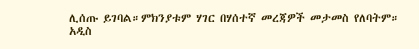ሊሰጡ ይገባል።ምክንያቱም ሃገር በሃሰተኛ መረጃዎች መታመስ የለባትም።
አዲስ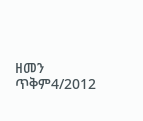ዘመን ጥቅም4/2012